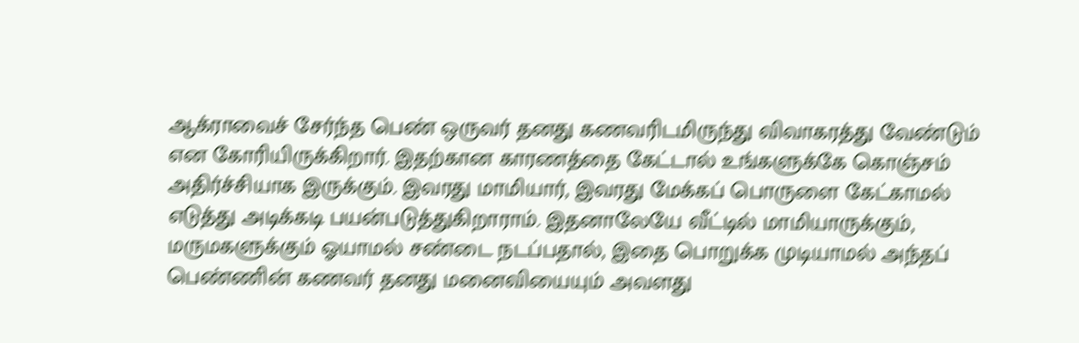ஆக்ராவைச் சேர்ந்த பெண் ஒருவர் தனது கணவரிடமிருந்து விவாகரத்து வேண்டும் என கோரியிருக்கிறார். இதற்கான காரணத்தை கேட்டால் உங்களுக்கே கொஞ்சம் அதிர்ச்சியாக இருக்கும். இவரது மாமியார், இவரது மேக்கப் பொருளை கேட்காமல் எடுத்து அடிக்கடி பயன்படுத்துகிறாராம். இதனாலேயே வீட்டில் மாமியாருக்கும், மருமகளுக்கும் ஓயாமல் சண்டை நடப்பதால், இதை பொறுக்க முடியாமல் அந்தப் பெண்ணின் கணவர் தனது மனைவியையும் அவளது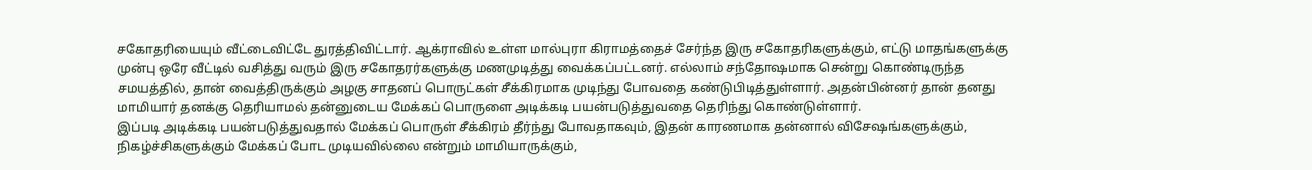சகோதரியையும் வீட்டைவிட்டே துரத்திவிட்டார். ஆக்ராவில் உள்ள மால்புரா கிராமத்தைச் சேர்ந்த இரு சகோதரிகளுக்கும், எட்டு மாதங்களுக்கு முன்பு ஒரே வீட்டில் வசித்து வரும் இரு சகோதரர்களுக்கு மணமுடித்து வைக்கப்பட்டனர். எல்லாம் சந்தோஷமாக சென்று கொண்டிருந்த சமயத்தில், தான் வைத்திருக்கும் அழகு சாதனப் பொருட்கள் சீக்கிரமாக முடிந்து போவதை கண்டுபிடித்துள்ளார். அதன்பின்னர் தான் தனது மாமியார் தனக்கு தெரியாமல் தன்னுடைய மேக்கப் பொருளை அடிக்கடி பயன்படுத்துவதை தெரிந்து கொண்டுள்ளார்.
இப்படி அடிக்கடி பயன்படுத்துவதால் மேக்கப் பொருள் சீக்கிரம் தீர்ந்து போவதாகவும், இதன் காரணமாக தன்னால் விசேஷங்களுக்கும், நிகழ்ச்சிகளுக்கும் மேக்கப் போட முடியவில்லை என்றும் மாமியாருக்கும்,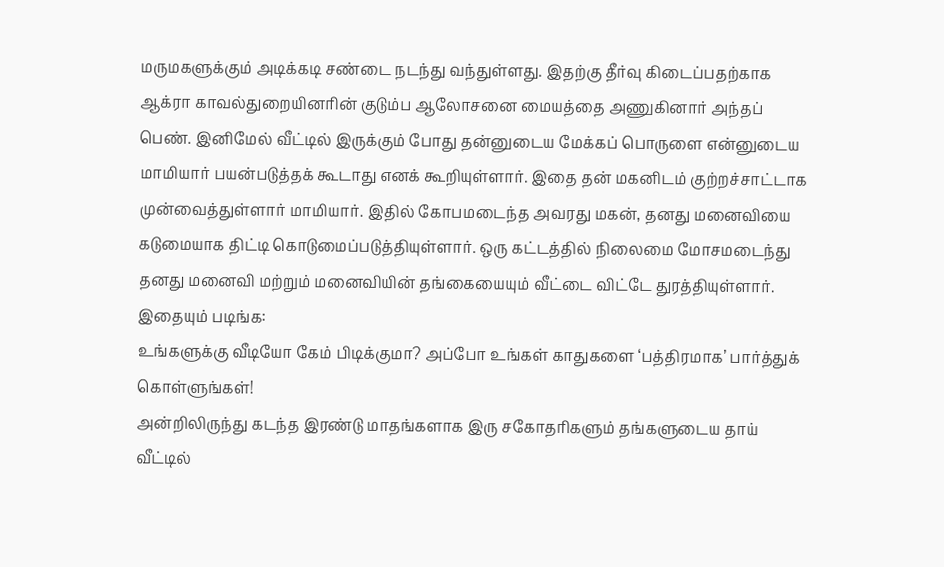மருமகளுக்கும் அடிக்கடி சண்டை நடந்து வந்துள்ளது. இதற்கு தீர்வு கிடைப்பதற்காக ஆக்ரா காவல்துறையினரின் குடும்ப ஆலோசனை மையத்தை அணுகினார் அந்தப் பெண். இனிமேல் வீட்டில் இருக்கும் போது தன்னுடைய மேக்கப் பொருளை என்னுடைய மாமியார் பயன்படுத்தக் கூடாது எனக் கூறியுள்ளார். இதை தன் மகனிடம் குற்றச்சாட்டாக முன்வைத்துள்ளார் மாமியார். இதில் கோபமடைந்த அவரது மகன், தனது மனைவியை கடுமையாக திட்டி கொடுமைப்படுத்தியுள்ளார். ஒரு கட்டத்தில் நிலைமை மோசமடைந்து தனது மனைவி மற்றும் மனைவியின் தங்கையையும் வீட்டை விட்டே துரத்தியுள்ளார்.
இதையும் படிங்க:
உங்களுக்கு வீடியோ கேம் பிடிக்குமா? அப்போ உங்கள் காதுகளை ‘பத்திரமாக’ பார்த்துக் கொள்ளுங்கள்!
அன்றிலிருந்து கடந்த இரண்டு மாதங்களாக இரு சகோதரிகளும் தங்களுடைய தாய் வீட்டில்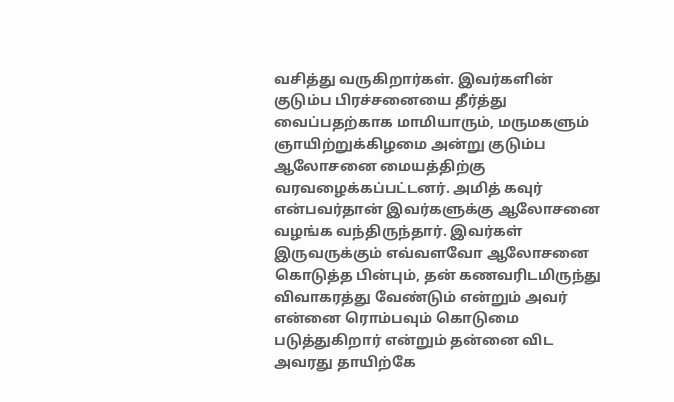வசித்து வருகிறார்கள். இவர்களின் குடும்ப பிரச்சனையை தீர்த்து வைப்பதற்காக மாமியாரும், மருமகளும் ஞாயிற்றுக்கிழமை அன்று குடும்ப ஆலோசனை மையத்திற்கு வரவழைக்கப்பட்டனர். அமித் கவுர் என்பவர்தான் இவர்களுக்கு ஆலோசனை வழங்க வந்திருந்தார். இவர்கள் இருவருக்கும் எவ்வளவோ ஆலோசனை கொடுத்த பின்பும், தன் கணவரிடமிருந்து விவாகரத்து வேண்டும் என்றும் அவர் என்னை ரொம்பவும் கொடுமை படுத்துகிறார் என்றும் தன்னை விட அவரது தாயிற்கே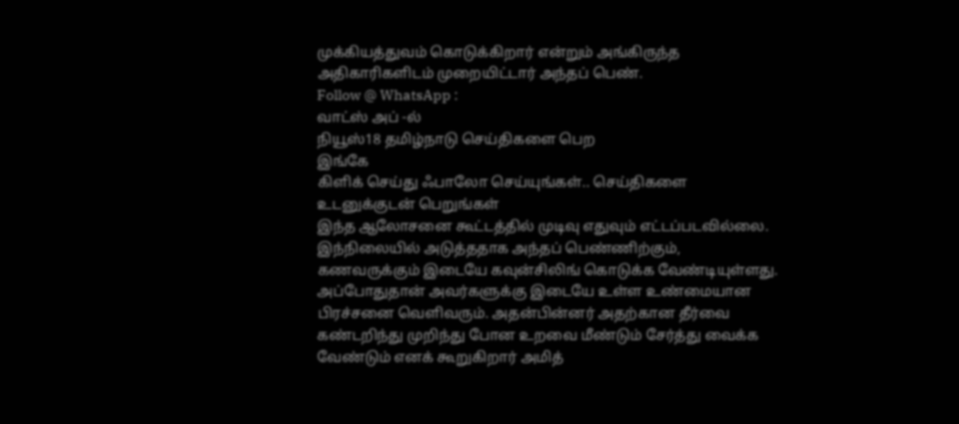முக்கியத்துவம் கொடுக்கிறார் என்றும் அங்கிருந்த அதிகாரிகளிடம் முறையிட்டார் அந்தப் பெண்.
Follow @ WhatsApp :
வாட்ஸ் அப் -ல்
நியூஸ்18 தமிழ்நாடு செய்திகளை பெற
இங்கே
கிளிக் செய்து ஃபாலோ செய்யுங்கள்.. செய்திகளை உடனுக்குடன் பெறுங்கள்
இந்த ஆலோசனை கூட்டத்தில் முடிவு எதுவும் எட்டப்படவில்லை. இந்நிலையில் அடுத்ததாக அந்தப் பெண்ணிற்கும், கணவருக்கும் இடையே கவுன்சிலிங் கொடுக்க வேண்டியுள்ளது. அப்போதுதான் அவர்களுக்கு இடையே உள்ள உண்மையான பிரச்சனை வெளிவரும். அதன்பின்னர் அதற்கான தீர்வை கண்டறிந்து முறிந்து போன உறவை மீண்டும் சேர்த்து வைக்க வேண்டும் எனக் கூறுகிறார் அமித்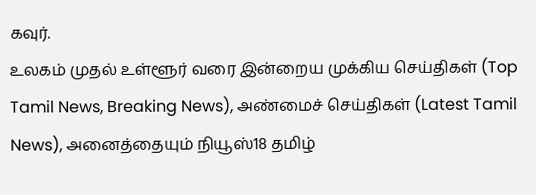கவுர்.
உலகம் முதல் உள்ளூர் வரை இன்றைய முக்கிய செய்திகள் (Top Tamil News, Breaking News), அண்மைச் செய்திகள் (Latest Tamil News), அனைத்தையும் நியூஸ்18 தமிழ்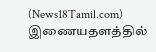(News18Tamil.com) இணையதளத்தில்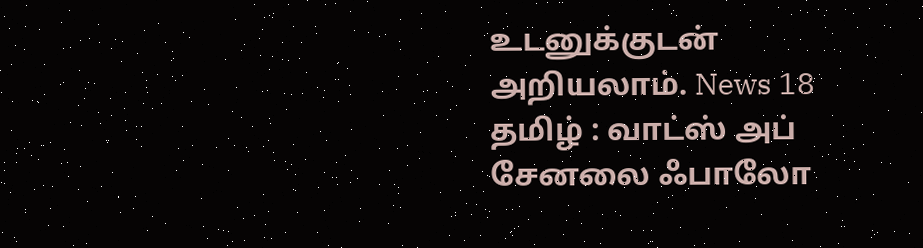உடனுக்குடன் அறியலாம். News 18 தமிழ் : வாட்ஸ் அப் சேனலை ஃபாலோ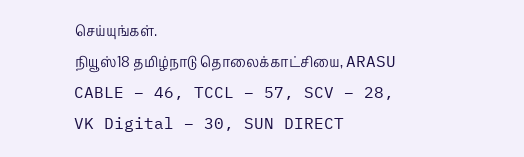செய்யுங்கள்.
நியூஸ்18 தமிழ்நாடு தொலைக்காட்சியை, ARASU CABLE – 46, TCCL – 57, SCV – 28, VK Digital – 30, SUN DIRECT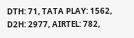DTH: 71, TATA PLAY: 1562, D2H: 2977, AIRTEL: 782,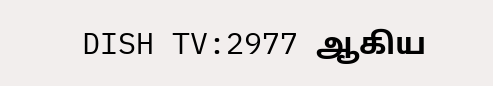DISH TV:2977 ஆகிய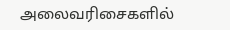அலைவரிசைகளில்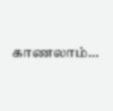காணலாம்…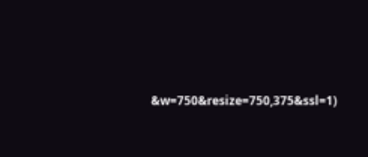&w=750&resize=750,375&ssl=1)